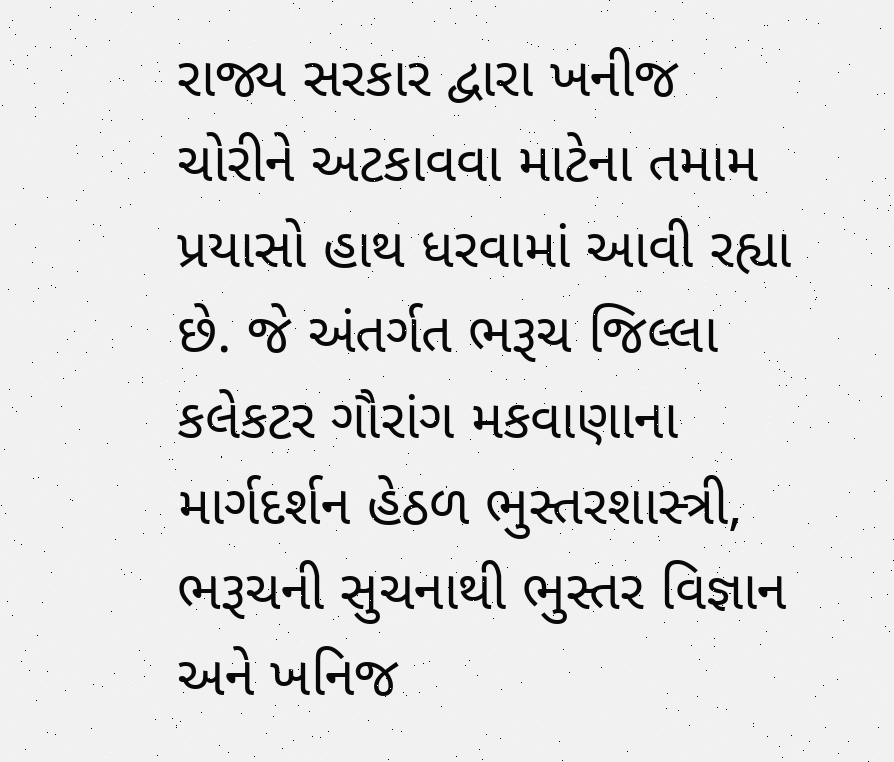રાજ્ય સરકાર દ્વારા ખનીજ ચોરીને અટકાવવા માટેના તમામ પ્રયાસો હાથ ધરવામાં આવી રહ્યા છે. જે અંતર્ગત ભરૂચ જિલ્લા કલેકટર ગૌરાંગ મકવાણાના માર્ગદર્શન હેઠળ ભુસ્તરશાસ્ત્રી, ભરૂચની સુચનાથી ભુસ્તર વિજ્ઞાન અને ખનિજ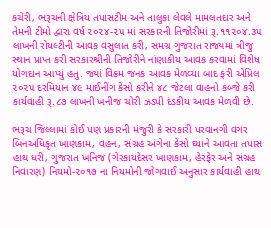કચેરી, ભરૂચની ક્ષેત્રિય તપાસટીમ અને તાલુકા લેવલે મામલતદાર અને તેમની ટીમો દ્વારા વર્ષ ૨૦૨૪-૨૫ માં સરકારની તિજોરીમાં રૂ.૧૧૨૦૪.૩૫ લાખની રોયલ્ટીની આવક વસુલાત કરી, સમગ્ર ગુજરાત રાજ્યમાં ત્રીજુ સ્થાન પ્રાપ્ત કરી સરકારશ્રીની તિજોરીને નાંણાકીય આવક કરવામાં વિશેષ યોગદાન આપ્યું હતુ. જ્યાં વિક્રમ જનક આવક મેળવ્યા બાદ ફરી એપ્રિલ ૨૦૨૫ દરમિયાન ૪૯ માઈનીંગ કેસો કરીને ૪૮ જેટલા વાહનો કબ્જે કરી કાર્યવાહી રૂ.૮૭ લાખની ખનીજ ચોરી ઝડપી દંડકીય આવક મેળવી છે.

ભરૂચ જિલ્લામાં કોઈ પણ પ્રકારની મંજુરી કે સરકારી પરવાનગી વગર બિનઅધિકૃત ખાણકામ, વહન, સંગ્રહ અંગેના કેસો ઘ્યાને આવતા તપાસ હાથ ધરી, ગુજરાત ખનિજ (ગેરકાયદેસર ખાણકામ, હેરફેર અને સંગ્રહ નિવારણ) નિયમો-૨૦૧૭ ના નિયમોની જોગવાઈ અનુસાર કાર્યવાહી હાથ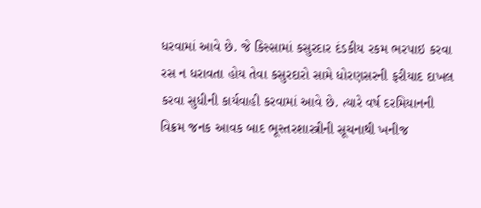ધરવામાં આવે છે. જે કિસ્સામાં કસુરદાર દંડકીય રકમ ભરપાઇ કરવા રસ ન ધરાવતા હોય તેવા કસુરદારો સામે ધોરણસરની ફરીયાદ દાખલ કરવા સુધીની કાર્યવાહી કરવામાં આવે છે. ત્યારે વર્ષ દરમિયાનની વિક્રમ જનક આવક બાદ ભૂસ્તરશાસ્ત્રીની સૂચનાથી ખનીજ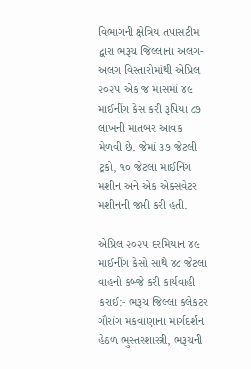વિભાગની ક્ષેત્રિય તપાસટીમ દ્વારા ભરૂચ જિલ્લાના અલગ- અલગ વિસ્તારોમાંથી એપ્રિલ ૨૦૨૫ એક જ માસમાં ૪૯ માઈનીંગ કેસ કરી રૂપિયા ૮૭ લાખની માતબર આવક મેળવી છે. જેમાં ૩૭ જેટલી ટ્રકો, ૧૦ જેટલા માઈનિંગ મશીન અને એક એક્સવેટર મશીનની જપ્તી કરી હતી.

એપ્રિલ ૨૦૨૫ દરમિયાન ૪૯ માઈનીંગ કેસો સાથે ૪૮ જેટલા વાહનો કબ્જે કરી કાર્યવાહી કરાઈ:- ભરૂચ જિલ્લા કલેકટર ગૌરાંગ મકવાણાના માર્ગદર્શન હેઠળ ભુસ્તરશાસ્ત્રી, ભરૂચની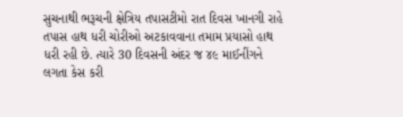સુચનાથી ભરૂચની ક્ષેત્રિય તપાસટીમો રાત દિવસ ખાનગી રાહે તપાસ હાથ ધરી ચોરીઓ અટકાવવાના તમામ પ્રયાસો હાથ ધરી રહી છે. ત્યારે 30 દિવસની અંદર જ ૪૯ માઈનીંગને લગતા કેસ કરી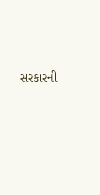સરકારની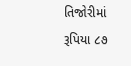તિજોરીમાં રૂપિયા ૮૭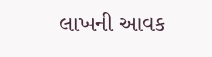લાખની આવક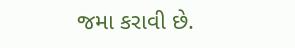જમા કરાવી છે.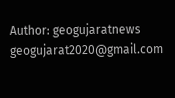Author: geogujaratnews
geogujarat2020@gmail.com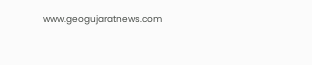www.geogujaratnews.com